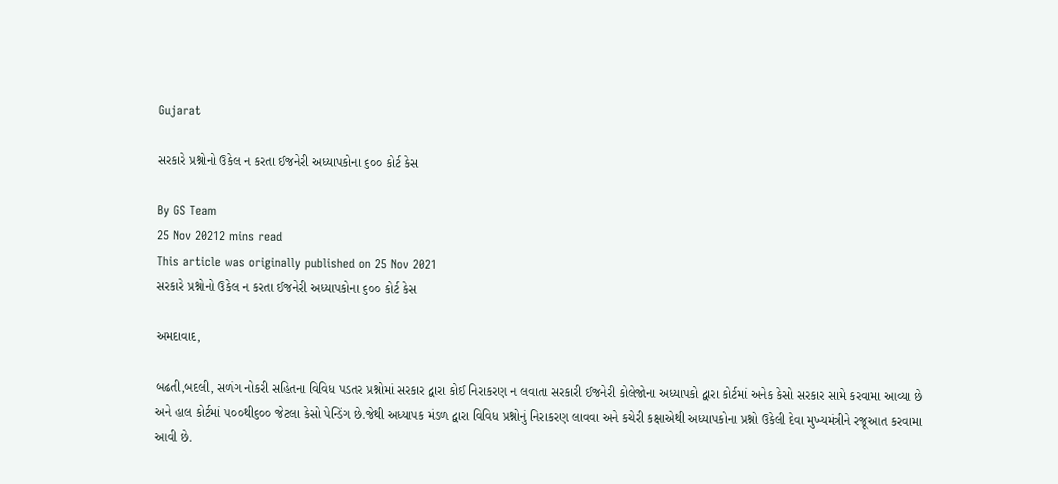Gujarat

સરકારે પ્રશ્નોનો ઉકેલ ન કરતા ઈજનેરી અધ્યાપકોના ૬૦૦ કોર્ટ કેસ

By GS Team
25 Nov 20212 mins read
This article was originally published on 25 Nov 2021
સરકારે પ્રશ્નોનો ઉકેલ ન કરતા ઈજનેરી અધ્યાપકોના ૬૦૦ કોર્ટ કેસ

અમદાવાદ,

બઢતી,બદલી, સળંગ નોકરી સહિતના વિવિધ પડતર પ્રશ્નોમાં સરકાર દ્વારા કોઈ નિરાકરણ ન લવાતા સરકારી ઈજનેરી કોલેજોના અધ્યાપકો દ્વારા કોર્ટમાં અનેક કેસો સરકાર સામે કરવામા આવ્યા છે અને હાલ કોર્ટમાં ૫૦૦થી૬૦૦ જેટલા કેસો પેન્ડિંગ છે.જેથી અધ્યાપક મંડળ દ્વારા વિવિધ પ્રશ્નોનું નિરાકરણ લાવવા અને કચેરી કક્ષાએથી અધ્યાપકોના પ્રશ્નો ઉકેલી દેવા મુખ્યમંત્રીને રજૂઆત કરવામા આવી છે.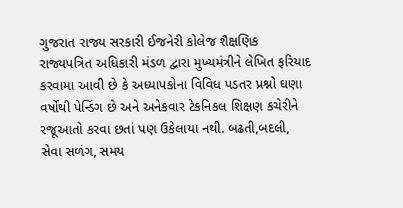ગુજરાત રાજ્ય સરકારી ઈજનેરી કોલેજ શૈક્ષણિક રાજ્યપત્રિત અધિકારી મંડળ દ્વારા મુખ્યમંત્રીને લેખિત ફરિયાદ કરવામા આવી છે કે અધ્યાપકોના વિવિધ પડતર પ્રશ્નો ઘણા વર્ષોથી પેન્ડિંગ છે અને અનેકવાર ટેકનિકલ શિક્ષણ કચેરીને રજૂઆતો કરવા છતાં પણ ઉકેલાયા નથી. બઢતી,બદલી, સેવા સળંગ, સમય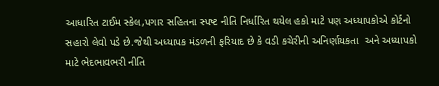આધારિત ટાઈમ સ્કેલ,પગાર સહિતના સ્પષ્ટ નીતિ નિર્ધારિત થયેલ હકો માટે પણ અધ્યાપકોએ કોર્ટનો સહારો લેવો પડે છે.જેથી અધ્યાપક મંડળની ફરિયાદ છે કે વડી કચેરીની અનિર્ણાયકતા  અને અધ્યાપકો માટે ભેદભાવભરી નીતિ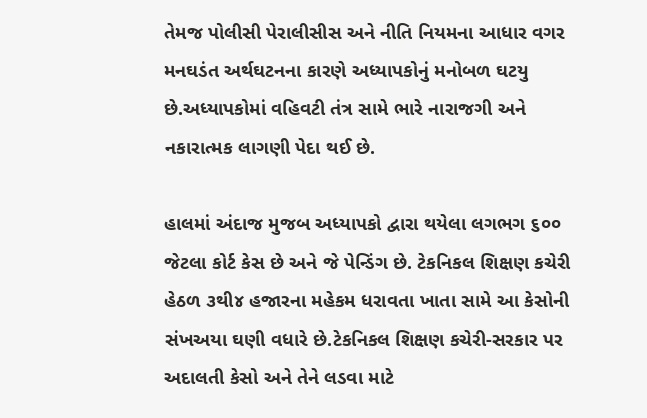તેમજ પોલીસી પેરાલીસીસ અને નીતિ નિયમના આધાર વગર મનઘડંત અર્થઘટનના કારણે અધ્યાપકોનું મનોબળ ઘટયુ છે.અધ્યાપકોમાં વહિવટી તંત્ર સામે ભારે નારાજગી અને નકારાત્મક લાગણી પેદા થઈ છે.

હાલમાં અંદાજ મુજબ અધ્યાપકો દ્વારા થયેલા લગભગ ૬૦૦ જેટલા કોર્ટ કેસ છે અને જે પેન્ડિંગ છે. ટેકનિકલ શિક્ષણ કચેરી હેઠળ ૩થી૪ હજારના મહેકમ ધરાવતા ખાતા સામે આ કેસોની સંખઅયા ઘણી વધારે છે.ટેકનિકલ શિક્ષણ કચેરી-સરકાર પર અદાલતી કેસો અને તેને લડવા માટે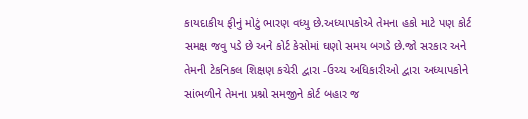કાયદાકીય ફીનું મોટું ભારણ વધ્યુ છે.અધ્યાપકોએ તેમના હકો માટે પણ કોર્ટ સમક્ષ જવુ પડે છે અને કોર્ટ કેસોમાં ઘણો સમય બગડે છે.જો સરકાર અને તેમની ટેકનિકલ શિક્ષણ કચેરી દ્વારા -ઉચ્ચ અધિકારીઓ દ્વારા અધ્યાપકોને સાંભળીને તેમના પ્રશ્નો સમજીને કોર્ટ બહાર જ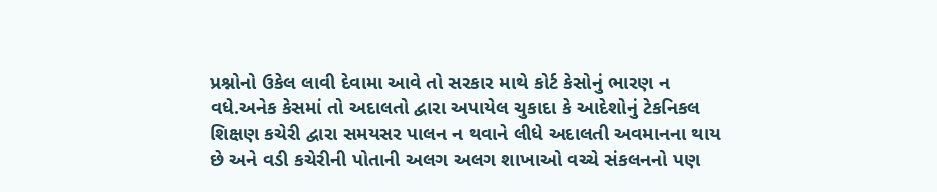પ્રશ્નોનો ઉકેલ લાવી દેવામા આવે તો સરકાર માથે કોર્ટ કેસોનું ભારણ ન વધે.અનેક કેસમાં તો અદાલતો દ્વારા અપાયેલ ચુકાદા કે આદેશોનું ટેકનિકલ શિક્ષણ કચેરી દ્વારા સમયસર પાલન ન થવાને લીધે અદાલતી અવમાનના થાય છે અને વડી કચેરીની પોતાની અલગ અલગ શાખાઓ વચ્ચે સંકલનનો પણ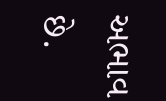અભાવ છે.